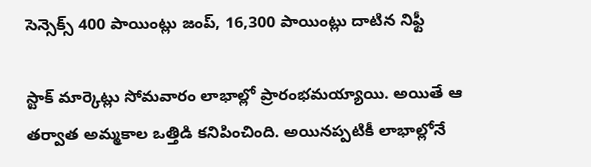సెన్సెక్స్ 400 పాయింట్లు జంప్, 16,300 పాయింట్లు దాటిన నిఫ్టీ

స్టాక్ మార్కెట్లు సోమవారం లాభాల్లో ప్రారంభమయ్యాయి. అయితే ఆ తర్వాత అమ్మకాల ఒత్తిడి కనిపించింది. అయినప్పటికీ లాభాల్లోనే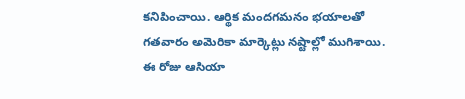కనిపించాయి. ఆర్థిక మందగమనం భయాలతో గతవారం అమెరికా మార్కెట్లు నష్టాల్లో ముగిశాయి. ఈ రోజు ఆసియా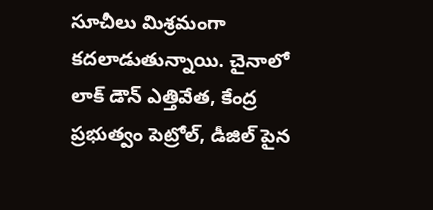సూచీలు మిశ్రమంగా కదలాడుతున్నాయి. చైనాలో లాక్ డౌన్ ఎత్తివేత, కేంద్ర ప్రభుత్వం పెట్రోల్, డీజిల్ పైన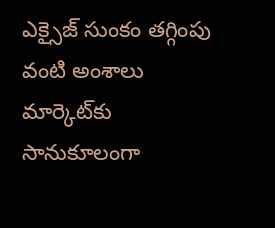ఎక్సైజ్ సుంకం తగ్గింపు వంటి అంశాలు మార్కెట్‌కు సానుకూలంగా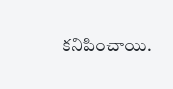కనిపించాయి.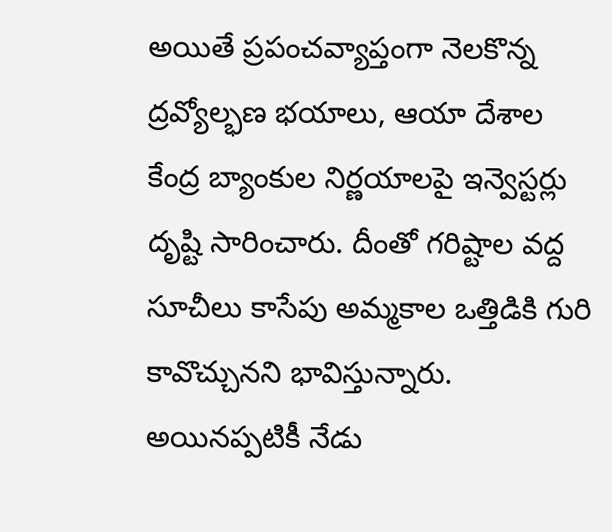అయితే ప్రపంచవ్యాప్తంగా నెలకొన్న ద్రవ్యోల్భణ భయాలు, ఆయా దేశాల కేంద్ర బ్యాంకుల నిర్ణయాలపై ఇన్వెస్టర్లు దృష్టి సారించారు. దీంతో గరిష్టాల వద్ద సూచీలు కాసేపు అమ్మకాల ఒత్తిడికి గురి కావొచ్చునని భావిస్తున్నారు. అయినప్పటికీ నేడు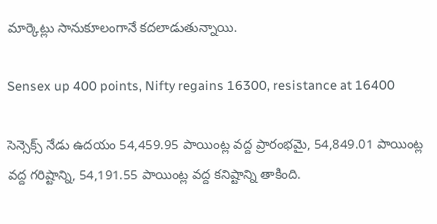మార్కెట్లు సానుకూలంగానే కదలాడుతున్నాయి.

Sensex up 400 points, Nifty regains 16300, resistance at 16400

సెన్సెక్స్ నేడు ఉదయం 54,459.95 పాయింట్ల వద్ద ప్రారంభమై, 54,849.01 పాయింట్ల వద్ద గరిష్టాన్ని, 54,191.55 పాయింట్ల వద్ద కనిష్టాన్ని తాకింది.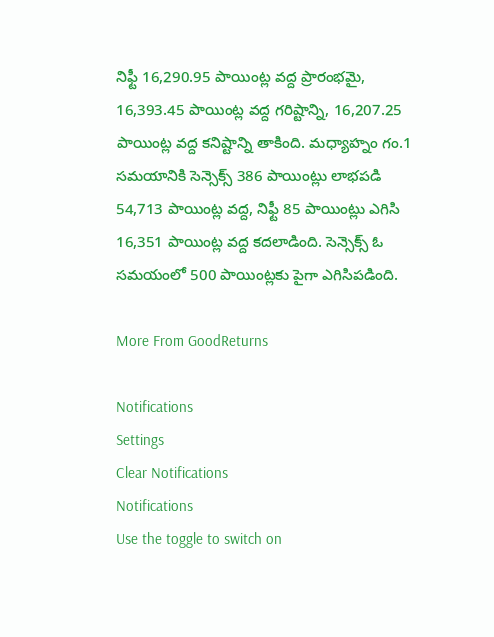నిఫ్టీ 16,290.95 పాయింట్ల వద్ద ప్రారంభమై, 16,393.45 పాయింట్ల వద్ద గరిష్టాన్ని, 16,207.25 పాయింట్ల వద్ద కనిష్టాన్ని తాకింది. మధ్యాహ్నం గం.1 సమయానికి సెన్సెక్స్ 386 పాయింట్లు లాభపడి 54,713 పాయింట్ల వద్ద, నిఫ్టీ 85 పాయింట్లు ఎగిసి 16,351 పాయింట్ల వద్ద కదలాడింది. సెన్సెక్స్ ఓ సమయంలో 500 పాయింట్లకు పైగా ఎగిసిపడింది.

More From GoodReturns

Notifications
Settings
Clear Notifications
Notifications
Use the toggle to switch on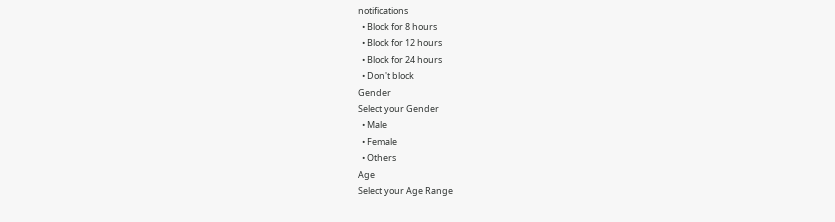notifications
  • Block for 8 hours
  • Block for 12 hours
  • Block for 24 hours
  • Don't block
Gender
Select your Gender
  • Male
  • Female
  • Others
Age
Select your Age Range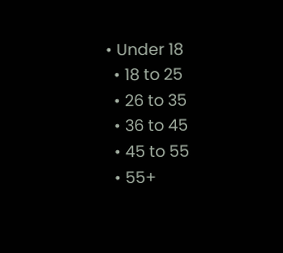• Under 18
  • 18 to 25
  • 26 to 35
  • 36 to 45
  • 45 to 55
  • 55+